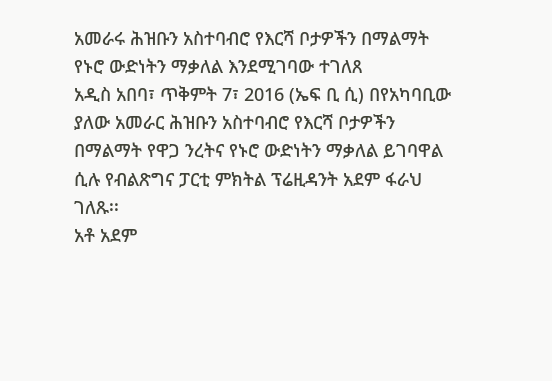አመራሩ ሕዝቡን አስተባብሮ የእርሻ ቦታዎችን በማልማት የኑሮ ውድነትን ማቃለል እንደሚገባው ተገለጸ
አዲስ አበባ፣ ጥቅምት 7፣ 2016 (ኤፍ ቢ ሲ) በየአካባቢው ያለው አመራር ሕዝቡን አስተባብሮ የእርሻ ቦታዎችን በማልማት የዋጋ ንረትና የኑሮ ውድነትን ማቃለል ይገባዋል ሲሉ የብልጽግና ፓርቲ ምክትል ፕሬዚዳንት አደም ፋራህ ገለጹ፡፡
አቶ አደም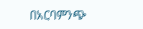በአርባምንጭ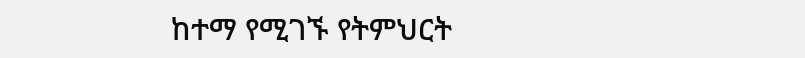ከተማ የሚገኙ የትምህርት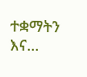ተቋማትን እና…